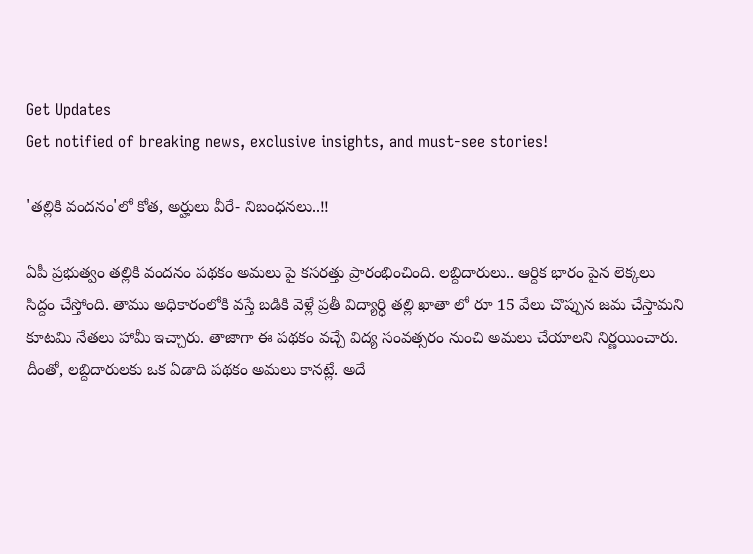Get Updates
Get notified of breaking news, exclusive insights, and must-see stories!

'తల్లికి వందనం'లో కోత, అర్హులు వీరే- నిబంధనలు..!!

ఏపీ ప్రభుత్వం తల్లికి వందనం పథకం అమలు పై కసరత్తు ప్రారంభించింది. లబ్దిదారులు.. ఆర్దిక భారం పైన లెక్కలు సిద్దం చేస్తోంది. తాము అధికారంలోకి వస్తే బడికి వెళ్లే ప్రతీ విద్యార్ధి తల్లి ఖాతా లో రూ 15 వేలు చొప్పున జమ చేస్తామని కూటమి నేతలు హామీ ఇచ్చారు. తాజాగా ఈ పథకం వచ్చే విద్య సంవత్సరం నుంచి అమలు చేయాలని నిర్ణయించారు. దీంతో, లబ్దిదారులకు ఒక ఏడాది పథకం అమలు కానట్లే. అదే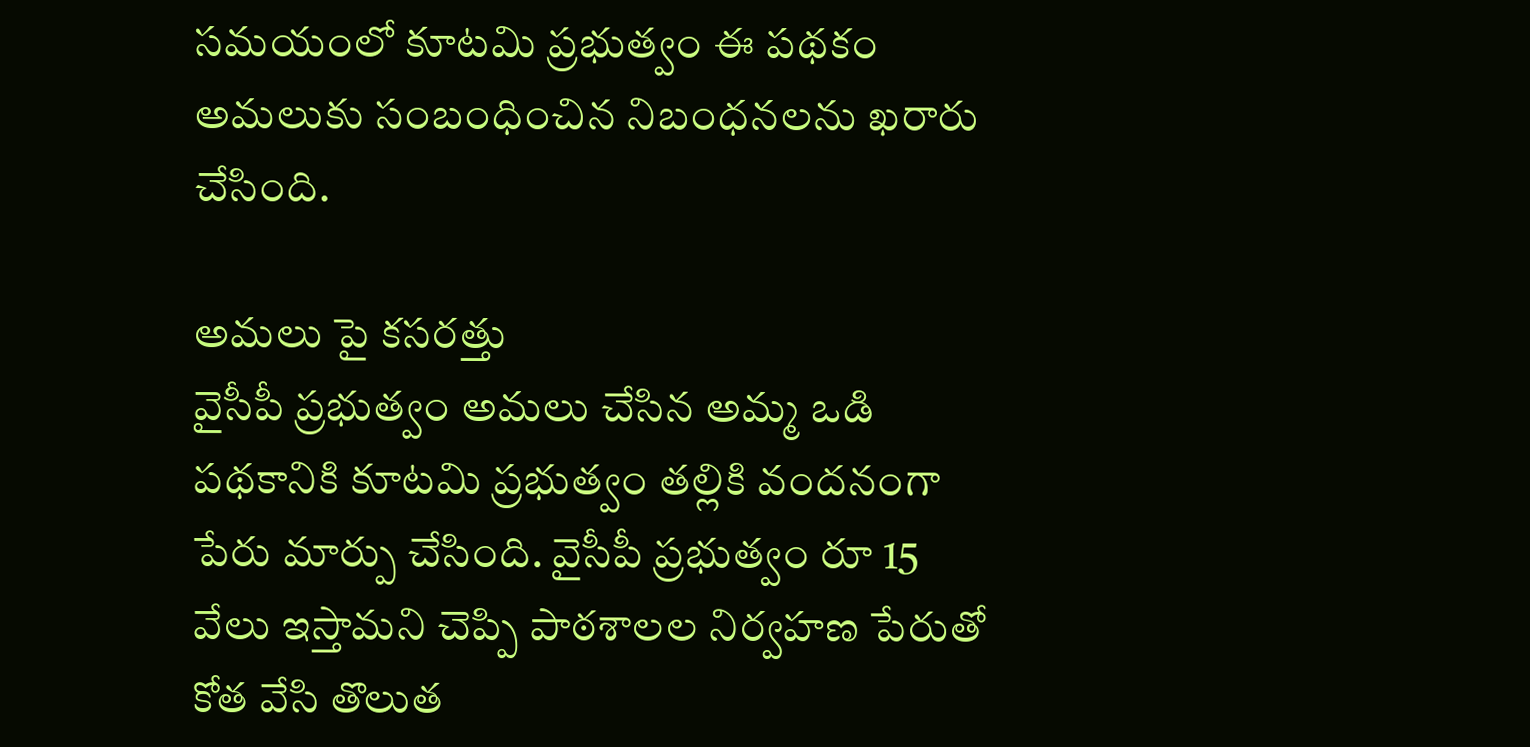సమయంలో కూటమి ప్రభుత్వం ఈ పథకం అమలుకు సంబంధించిన నిబంధనలను ఖరారు చేసింది.

అమలు పై కసరత్తు
వైసీపీ ప్రభుత్వం అమలు చేసిన అమ్మ ఒడి పథకానికి కూటమి ప్రభుత్వం తల్లికి వందనంగా పేరు మార్పు చేసింది. వైసీపీ ప్రభుత్వం రూ 15 వేలు ఇస్తామని చెప్పి పాఠశాలల నిర్వహణ పేరుతో కోత వేసి తొలుత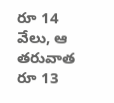రూ 14 వేలు, ఆ తరువాత రూ 13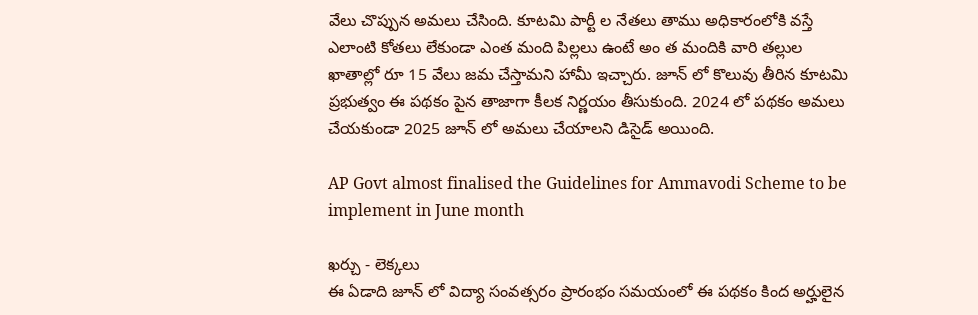వేలు చొప్పున అమలు చేసింది. కూటమి పార్టీ ల నేతలు తాము అధికారంలోకి వస్తే ఎలాంటి కోతలు లేకుండా ఎంత మంది పిల్లలు ఉంటే అం త మందికి వారి తల్లుల ఖాతాల్లో రూ 15 వేలు జమ చేస్తామని హామీ ఇచ్చారు. జూన్ లో కొలువు తీరిన కూటమి ప్రభుత్వం ఈ పథకం పైన తాజాగా కీలక నిర్ణయం తీసుకుంది. 2024 లో పథకం అమలు చేయకుండా 2025 జూన్ లో అమలు చేయాలని డిసైడ్ అయింది.

AP Govt almost finalised the Guidelines for Ammavodi Scheme to be implement in June month

ఖర్చు - లెక్కలు
ఈ ఏడాది జూన్ లో విద్యా సంవత్సరం ప్రారంభం సమయంలో ఈ పథకం కింద అర్హులైన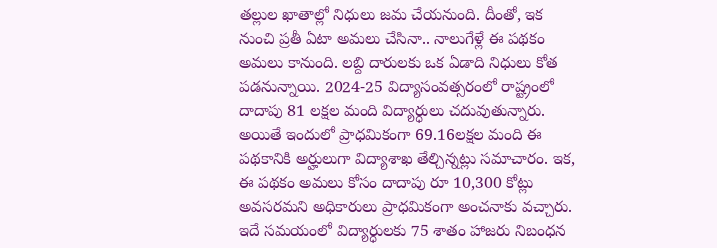తల్లుల ఖాతాల్లో నిధులు జమ చేయనుంది. దీంతో, ఇక నుంచి ప్రతీ ఏటా అమలు చేసినా.. నాలుగేళ్లే ఈ పథకం అమలు కానుంది. లబ్ది దారులకు ఒక ఏడాది నిధులు కోత పడనున్నాయి. 2024-25 విద్యాసంవత్సరంలో రాష్ట్రంలో దాదాపు 81 లక్షల మంది విద్యార్ధులు చదువుతున్నారు. అయితే ఇందులో ప్రాధమికంగా 69.16లక్షల మంది ఈ పథకానికి అర్హులుగా విద్యాశాఖ తేల్చిన్నట్లు సమాచారం. ఇక, ఈ పథకం అమలు కోసం దాదాపు రూ 10,300 కోట్లు అవసరమని అధికారులు ప్రాధమికంగా అంచనాకు వచ్చారు. ఇదే సమయంలో విద్యార్ధులకు 75 శాతం హాజరు నిబంధన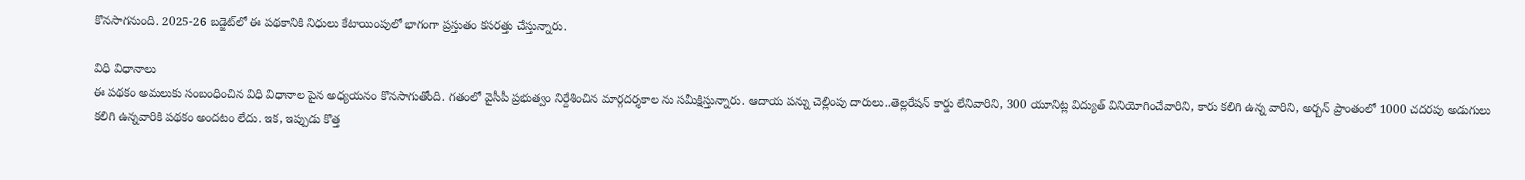కొనసాగనుంది. 2025-26 బడ్జెట్‌లో ఈ పథకానికి నిధులు కేటాయింపులో భాగంగా ప్రస్తుతం కసరత్తు చేస్తున్నారు.

విధి విధానాలు
ఈ పథకం అమలుకు సంబంధించిన విధి విధానాల పైన అధ్యయనం కొనసాగుతోంది. గతంలో వైసీపీ ప్రభుత్వం నిర్దేశించిన మార్గదర్శకాల ను సమీక్షిస్తున్నారు. ఆదాయ పన్ను చెల్లింపు దారులు..తెల్లరేషన్‌ కార్డు లేనివారిని, 300 యూనిట్ల విద్యుత్‌ వినియోగించేవారిని, కారు కలిగి ఉన్న వారిని, అర్బన్‌ ప్రాంతంలో 1000 చదరపు అడుగులు కలిగి ఉన్నవారికి పథకం అందటం లేదు. ఇక, ఇప్పుడు కొత్త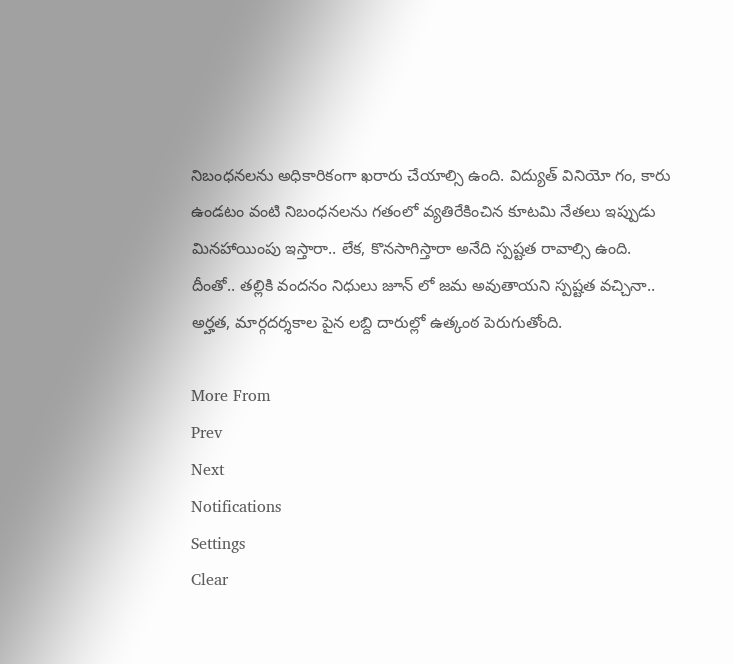నిబంధనలను అధికారికంగా ఖరారు చేయాల్సి ఉంది. విద్యుత్ వినియో గం, కారు ఉండటం వంటి నిబంధనలను గతంలో వ్యతిరేకించిన కూటమి నేతలు ఇప్పుడు మినహాయింపు ఇస్తారా.. లేక, కొనసాగిస్తారా అనేది స్పష్టత రావాల్సి ఉంది. దీంతో.. తల్లికి వందనం నిధులు జూన్ లో జమ అవుతాయని స్పష్టత వచ్చినా.. అర్హత, మార్గదర్శకాల పైన లబ్ది దారుల్లో ఉత్కంఠ పెరుగుతోంది.

More From
Prev
Next
Notifications
Settings
Clear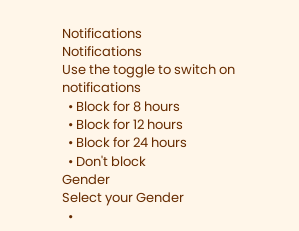Notifications
Notifications
Use the toggle to switch on notifications
  • Block for 8 hours
  • Block for 12 hours
  • Block for 24 hours
  • Don't block
Gender
Select your Gender
  •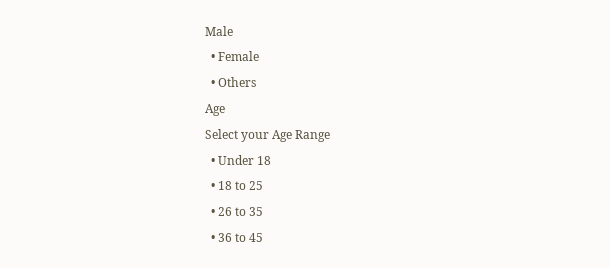Male
  • Female
  • Others
Age
Select your Age Range
  • Under 18
  • 18 to 25
  • 26 to 35
  • 36 to 45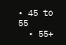• 45 to 55
  • 55+